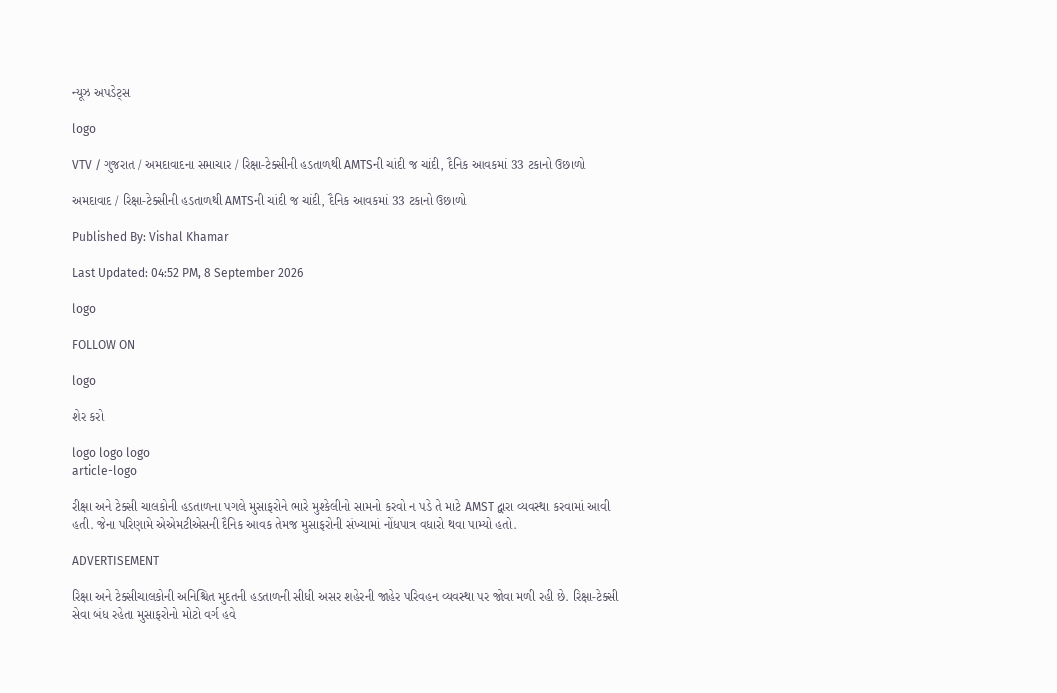ન્યૂઝ અપડેટ્સ

logo

VTV / ગુજરાત / અમદાવાદના સમાચાર / રિક્ષા-ટેક્સીની હડતાળથી AMTSની ચાંદી જ ચાંદી, દૈનિક આવકમાં 33 ટકાનો ઉછાળો

અમદાવાદ / રિક્ષા-ટેક્સીની હડતાળથી AMTSની ચાંદી જ ચાંદી, દૈનિક આવકમાં 33 ટકાનો ઉછાળો

Published By: Vishal Khamar

Last Updated: 04:52 PM, 8 September 2026

logo

FOLLOW ON

logo

શેર કરો

logo logo logo
article-logo

રીક્ષા અને ટેક્સી ચાલકોની હડતાળના પગલે મુસાફરોને ભારે મુશ્કેલીનો સામનો કરવો ન પડે તે માટે AMST દ્વારા વ્યવસ્થા કરવામાં આવી હતી. જેના પરિણામે એએમટીએસની દૈનિક આવક તેમજ મુસાફરોની સંખ્યામાં નોંધપાત્ર વધારો થવા પામ્યો હતો.

ADVERTISEMENT

રિક્ષા અને ટેક્સીચાલકોની અનિશ્ચિત મુદતની હડતાળની સીધી અસર શહેરની જાહેર પરિવહન વ્યવસ્થા પર જોવા મળી રહી છે. રિક્ષા-ટેક્સી સેવા બંધ રહેતા મુસાફરોનો મોટો વર્ગ હવે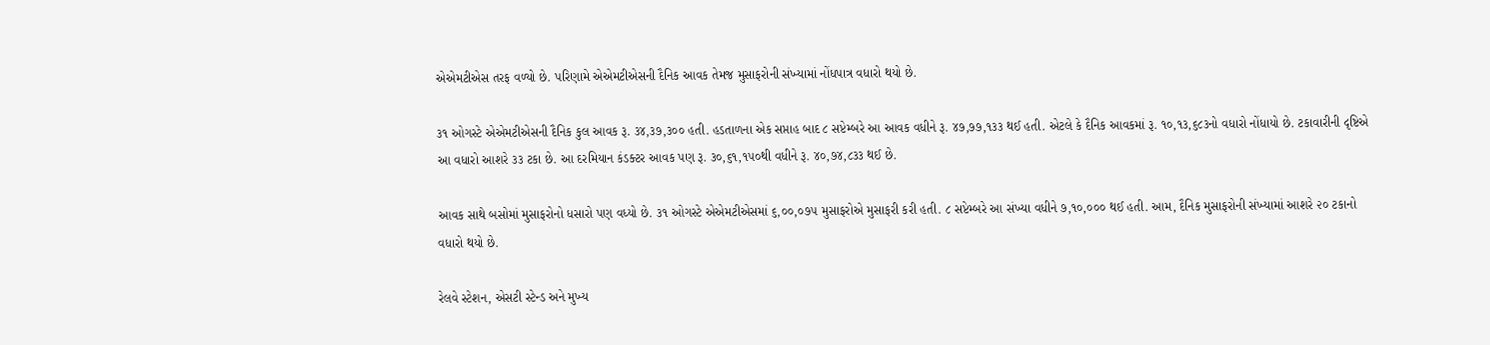એએમટીએસ તરફ વળ્યો છે. પરિણામે એએમટીએસની દૈનિક આવક તેમજ મુસાફરોની સંખ્યામાં નોંધપાત્ર વધારો થયો છે.

૩૧ ઓગસ્ટે એએમટીએસની દૈનિક કુલ આવક રૂ. ૩૪,૩૭,૩૦૦ હતી. હડતાળના એક સપ્તાહ બાદ ૮ સપ્ટેમ્બરે આ આવક વધીને રૂ. ૪૭,૭૭,૧૩૩ થઈ હતી. એટલે કે દૈનિક આવકમાં રૂ. ૧૦,૧૩,૬૮૩નો વધારો નોંધાયો છે. ટકાવારીની દૃષ્ટિએ આ વધારો આશરે ૩૩ ટકા છે. આ દરમિયાન કંડક્ટર આવક પણ રૂ. ૩૦,૬૧,૧૫૦થી વધીને રૂ. ૪૦,૭૪,૮૩૩ થઈ છે.

આવક સાથે બસોમાં મુસાફરોનો ધસારો પણ વધ્યો છે. ૩૧ ઓગસ્ટે એએમટીએસમાં ૬,૦૦,૦૭૫ મુસાફરોએ મુસાફરી કરી હતી. ૮ સપ્ટેમ્બરે આ સંખ્યા વધીને ૭,૧૦,૦૦૦ થઈ હતી. આમ, દૈનિક મુસાફરોની સંખ્યામાં આશરે ૨૦ ટકાનો વધારો થયો છે.

રેલવે સ્ટેશન, એસટી સ્ટેન્ડ અને મુખ્ય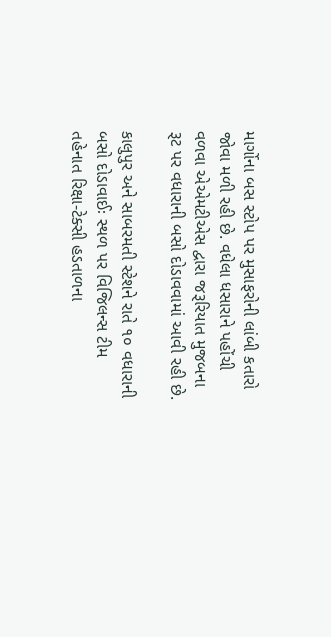માર્ગોના બસ સ્ટોપ પર મુસાફરોની લાંબી કતારો જોવા મળી રહી છે. વધેલા ધસારાને પહોંચી વળવા એએમટીએસ દ્વારા જરૂરિયાત મુજબના રૂટ પર વધારાની બસો દોડાવવામાં આવી રહી છે.

કાલુપુર અને સાબરમતી સ્ટેશને રાતે ૧૦ વધારાની બસો દોડાવાઈઃ સ્થળ પર વિજિલન્સ ટીમ તહેનાત રિક્ષા-ટેક્સી હડતાળના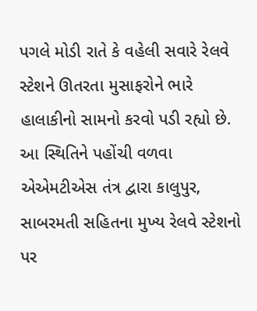પગલે મોડી રાતે કે વહેલી સવારે રેલવે સ્ટેશને ઊતરતા મુસાફરોને ભારે હાલાકીનો સામનો કરવો પડી રહ્યો છે. આ સ્થિતિને પહોંચી વળવા એએમટીએસ તંત્ર દ્વારા કાલુપુર, સાબરમતી સહિતના મુખ્ય રેલવે સ્ટેશનો પર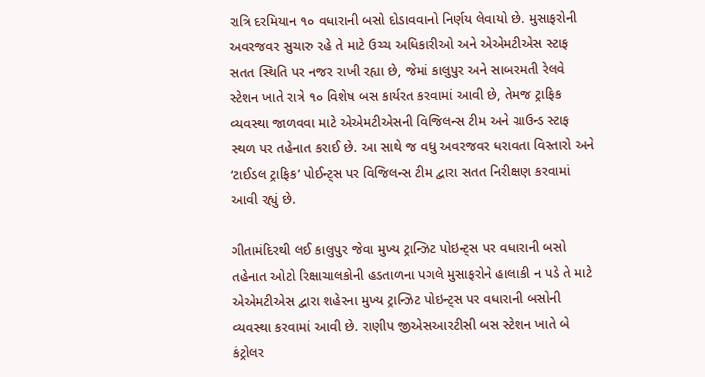રાત્રિ દરમિયાન ૧૦ વધારાની બસો દોડાવવાનો નિર્ણય લેવાયો છે. મુસાફરોની અવરજવર સુચારુ રહે તે માટે ઉચ્ચ અધિકારીઓ અને એએમટીએસ સ્ટાફ સતત સ્થિતિ પર નજર રાખી રહ્યા છે, જેમાં કાલુપુર અને સાબરમતી રેલવે સ્ટેશન ખાતે રાત્રે ૧૦ વિશેષ બસ કાર્યરત કરવામાં આવી છે, તેમજ ટ્રાફિક વ્યવસ્થા જાળવવા માટે એએમટીએસની વિજિલન્સ ટીમ અને ગ્રાઉન્ડ સ્ટાફ સ્થળ પર તહેનાત કરાઈ છે. આ સાથે જ વધુ અવરજવર ધરાવતા વિસ્તારો અને ‘ટાઈડલ ટ્રાફિક’ પોઈન્ટ્સ પર વિજિલન્સ ટીમ દ્વારા સતત નિરીક્ષણ કરવામાં આવી રહ્યું છે.

ગીતામંદિરથી લઈ કાલુપુર જેવા મુખ્ય ટ્રાન્ઝિટ પોઇન્ટ્સ પર વધારાની બસો તહેનાત ઓટો રિક્ષાચાલકોની હડતાળના પગલે મુસાફરોને હાલાકી ન પડે તે માટે એએમટીએસ દ્વારા શહેરના મુખ્ય ટ્રાન્ઝિટ પોઇન્ટ્સ પર વધારાની બસોની વ્યવસ્થા કરવામાં આવી છે. રાણીપ જીએસઆરટીસી બસ સ્ટેશન ખાતે બે કંટ્રોલર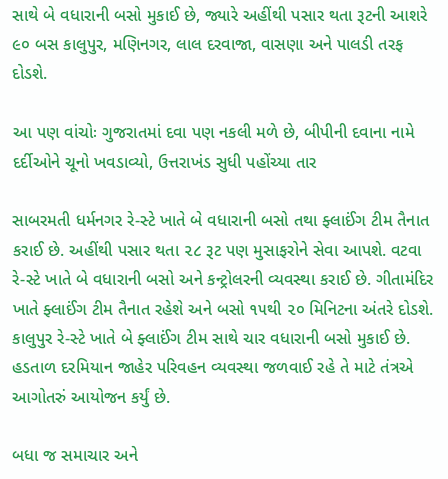સાથે બે વધારાની બસો મુકાઈ છે, જ્યારે અહીંથી પસાર થતા રૂટની આશરે ૯૦ બસ કાલુપુર, મણિનગર, લાલ દરવાજા, વાસણા અને પાલડી તરફ દોડશે.

આ પણ વાંચોઃ ગુજરાતમાં દવા પણ નકલી મળે છે, બીપીની દવાના નામે દર્દીઓને ચૂનો ખવડાવ્યો, ઉત્તરાખંડ સુધી પહોંચ્યા તાર

સાબરમતી ધર્મનગર રે-સ્ટે ખાતે બે વધારાની બસો તથા ફ્લાઈંગ ટીમ તૈનાત કરાઈ છે. અહીંથી પસાર થતા ૨૮ રૂટ પણ મુસાફરોને સેવા આપશે. વટવા રે-સ્ટે ખાતે બે વધારાની બસો અને કન્ટ્રોલરની વ્યવસ્થા કરાઈ છે. ગીતામંદિર ખાતે ફ્લાઈંગ ટીમ તૈનાત રહેશે અને બસો ૧૫થી ૨૦ મિનિટના અંતરે દોડશે. કાલુપુર રે-સ્ટે ખાતે બે ફ્લાઈંગ ટીમ સાથે ચાર વધારાની બસો મુકાઈ છે. હડતાળ દરમિયાન જાહેર પરિવહન વ્યવસ્થા જળવાઈ રહે તે માટે તંત્રએ આગોતરું આયોજન કર્યું છે.

બધા જ સમાચાર અને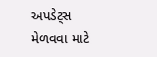અપડેટ્સ મેળવવા માટે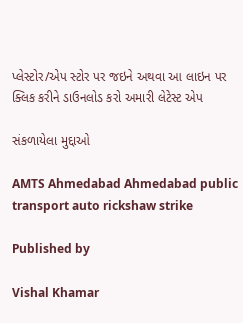પ્લેસ્ટોર/એપ સ્ટોર પર જઇને અથવા આ લાઇન પર ક્લિક કરીને ડાઉનલોડ કરો અમારી લેટેસ્ટ એપ

સંકળાયેલા મુદ્દાઓ

AMTS Ahmedabad Ahmedabad public transport auto rickshaw strike

Published by

Vishal Khamar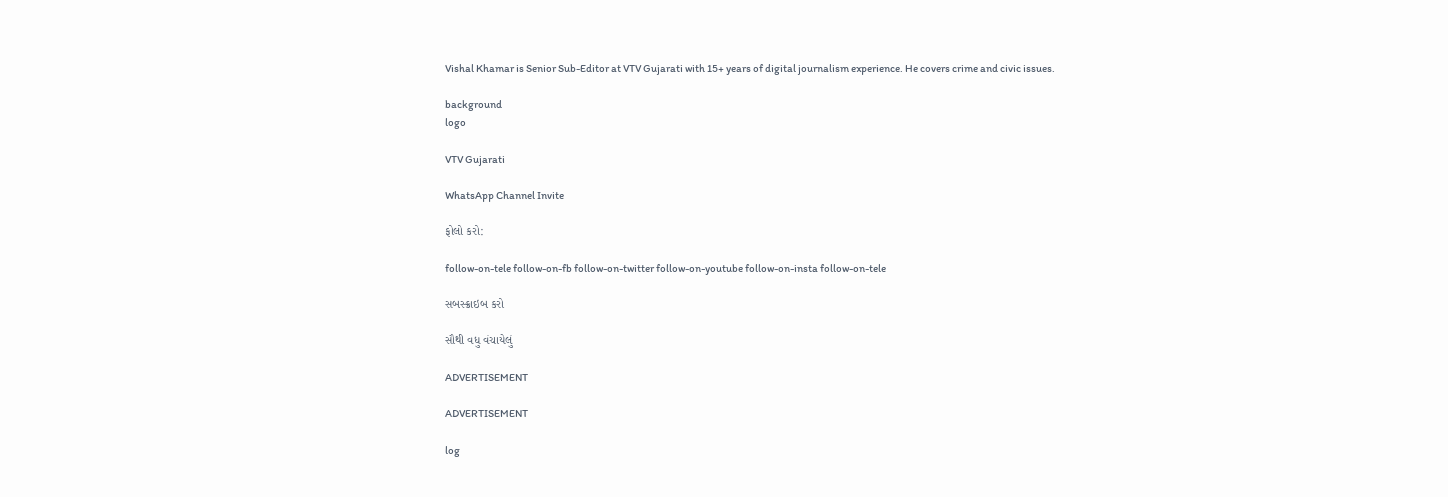Vishal Khamar is Senior Sub-Editor at VTV Gujarati with 15+ years of digital journalism experience. He covers crime and civic issues.

background
logo

VTV Gujarati

WhatsApp Channel Invite

ફોલો કરો:

follow-on-tele follow-on-fb follow-on-twitter follow-on-youtube follow-on-insta follow-on-tele

સબસ્ક્રાઇબ કરો

સૌથી વધુ વંચાયેલું

ADVERTISEMENT

ADVERTISEMENT

log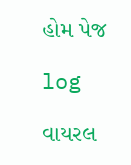હોમ પેજ

log

વાયરલ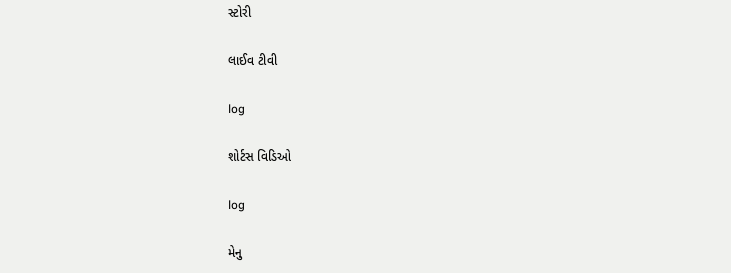સ્ટોરી

લાઈવ ટીવી

log

શોર્ટસ વિડિઓ

log

મેનુ